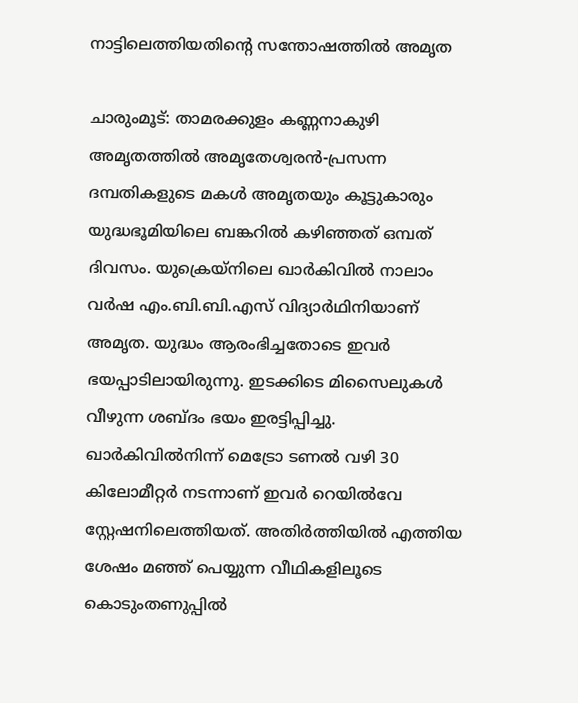നാട്ടിലെത്തിയതിന്റെ സന്തോഷത്തിൽ അമൃത

ചാരുംമൂട്: താമരക്കുളം കണ്ണനാകുഴി അമൃതത്തിൽ അമൃതേശ്വരൻ-പ്രസന്ന ദമ്പതികളുടെ മകൾ അമൃതയും കൂട്ടുകാരും യുദ്ധഭൂമിയിലെ ബങ്കറിൽ കഴിഞ്ഞത് ഒമ്പത് ദിവസം. യുക്രെയ്നിലെ ഖാർകിവിൽ നാലാം വർഷ എം.ബി.ബി.എസ് വിദ്യാർഥിനിയാണ് അമൃത. യുദ്ധം ആരംഭിച്ചതോടെ ഇവർ ഭയപ്പാടിലായിരുന്നു. ഇടക്കിടെ മിസൈലുകൾ വീഴുന്ന ശബ്ദം ഭയം ഇരട്ടിപ്പിച്ചു. ഖാർകിവിൽനിന്ന് മെട്രോ ടണൽ വഴി 30 കിലോമീറ്റർ നടന്നാണ് ഇവർ റെയിൽവേ സ്റ്റേഷനിലെത്തിയത്. അതിർത്തിയിൽ എത്തിയ ശേഷം മഞ്ഞ് പെയ്യുന്ന വീഥികളിലൂടെ കൊടുംതണുപ്പിൽ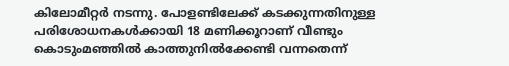കിലോമീറ്റർ നടന്നു. പോളണ്ടിലേക്ക് കടക്കുന്നതിനുള്ള പരിശോധനകൾക്കായി 18 മണിക്കൂറാണ് വീണ്ടും കൊടുംമഞ്ഞിൽ കാത്തുനിൽക്കേണ്ടി വന്നതെന്ന്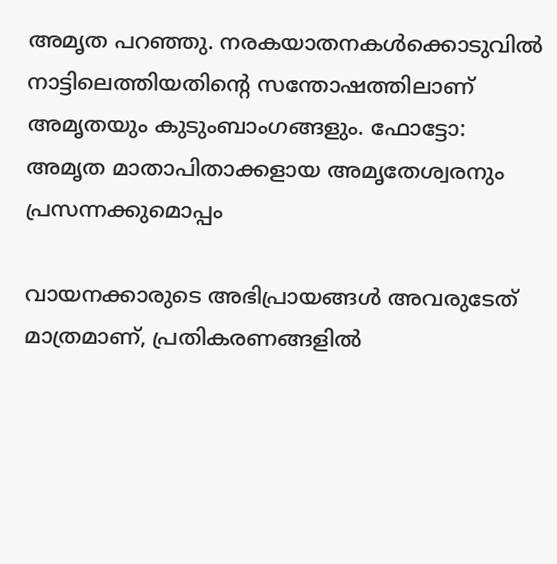അമൃത പറഞ്ഞു. നരകയാതനകൾക്കൊടുവിൽ നാട്ടിലെത്തിയതിന്റെ സന്തോഷത്തിലാണ് അമൃതയും കുടുംബാംഗങ്ങളും. ഫോട്ടോ: അമൃത മാതാപിതാക്കളായ അമൃതേശ്വരനും പ്രസന്നക്കുമൊപ്പം

വായനക്കാരുടെ അഭിപ്രായങ്ങള്‍ അവരുടേത് മാത്രമാണ്, പ്രതികരണങ്ങളിൽ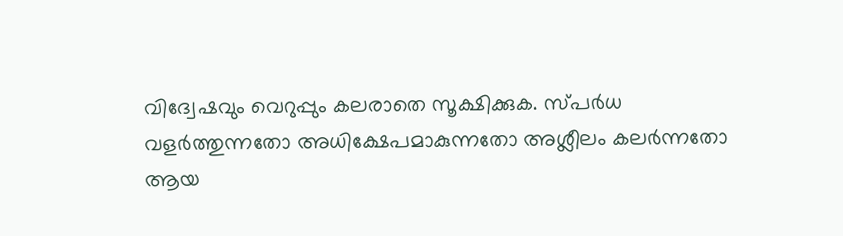വിദ്വേഷവും വെറുപ്പും കലരാതെ സൂക്ഷിക്കുക. സ്പർധ വളർത്തുന്നതോ അധിക്ഷേപമാകുന്നതോ അശ്ലീലം കലർന്നതോ ആയ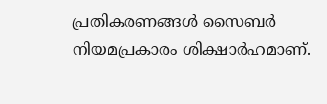പ്രതികരണങ്ങൾ സൈബർ നിയമപ്രകാരം ശിക്ഷാർഹമാണ്.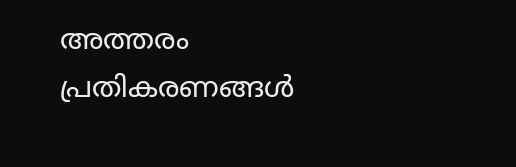അത്തരം പ്രതികരണങ്ങൾ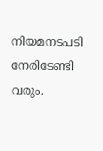നിയമനടപടി നേരിടേണ്ടി വരും.